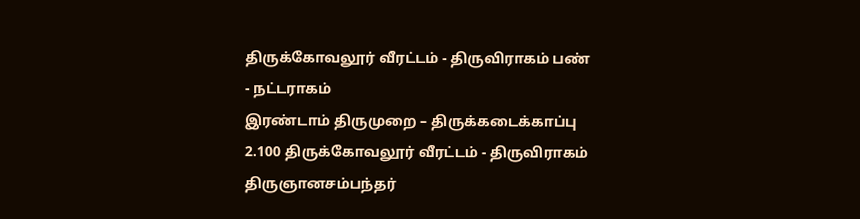திருக்கோவலூர் வீரட்டம் - திருவிராகம் பண் - நட்டராகம்
இரண்டாம் திருமுறை – திருக்கடைக்காப்பு
2.100 திருக்கோவலூர் வீரட்டம் - திருவிராகம்
திருஞானசம்பந்தர்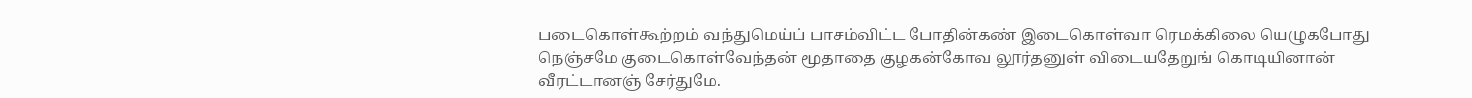படைகொள்கூற்றம் வந்துமெய்ப் பாசம்விட்ட போதின்கண் இடைகொள்வா ரெமக்கிலை யெழுகபோது நெஞ்சமே குடைகொள்வேந்தன் மூதாதை குழகன்கோவ லூர்தனுள் விடையதேறுங் கொடியினான் வீரட்டானஞ் சேர்துமே.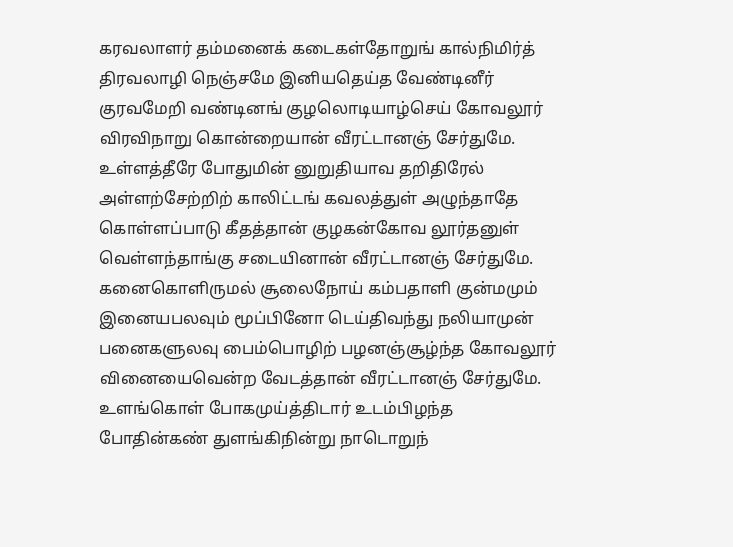கரவலாளர் தம்மனைக் கடைகள்தோறுங் கால்நிமிர்த் திரவலாழி நெஞ்சமே இனியதெய்த வேண்டினீர் குரவமேறி வண்டினங் குழலொடியாழ்செய் கோவலூர் விரவிநாறு கொன்றையான் வீரட்டானஞ் சேர்துமே.
உள்ளத்தீரே போதுமின் னுறுதியாவ தறிதிரேல் அள்ளற்சேற்றிற் காலிட்டங் கவலத்துள் அழுந்தாதே கொள்ளப்பாடு கீதத்தான் குழகன்கோவ லூர்தனுள் வெள்ளந்தாங்கு சடையினான் வீரட்டானஞ் சேர்துமே.
கனைகொளிருமல் சூலைநோய் கம்பதாளி குன்மமும் இனையபலவும் மூப்பினோ டெய்திவந்து நலியாமுன் பனைகளுலவு பைம்பொழிற் பழனஞ்சூழ்ந்த கோவலூர் வினையைவென்ற வேடத்தான் வீரட்டானஞ் சேர்துமே.
உளங்கொள் போகமுய்த்திடார் உடம்பிழந்த போதின்கண் துளங்கிநின்று நாடொறுந்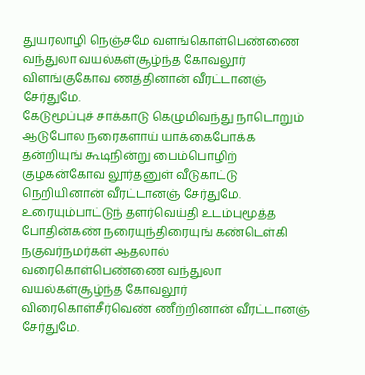துயரலாழி நெஞ்சமே வளங்கொள்பெண்ணை வந்துலா வயல்கள்சூழ்ந்த கோவலூர் விளங்குகோவ ணத்தினான் வீரட்டானஞ் சேர்துமே.
கேடுமூப்புச் சாக்காடு கெழுமிவந்து நாடொறும் ஆடுபோல நரைகளாய் யாக்கைபோக்க தன்றியுங் கூடிநின்று பைம்பொழிற் குழகன்கோவ லூர்தனுள் வீடுகாட்டு நெறியினான் வீரட்டானஞ் சேர்துமே.
உரையும்பாட்டுந் தளர்வெய்தி உடம்புமூத்த போதின்கண் நரையுந்திரையுங் கண்டெள்கி நகுவர்நமர்கள் ஆதலால் வரைகொள்பெண்ணை வந்துலா வயல்கள்சூழ்ந்த கோவலூர் விரைகொள்சீர்வெண் ணீற்றினான் வீரட்டானஞ் சேர்துமே.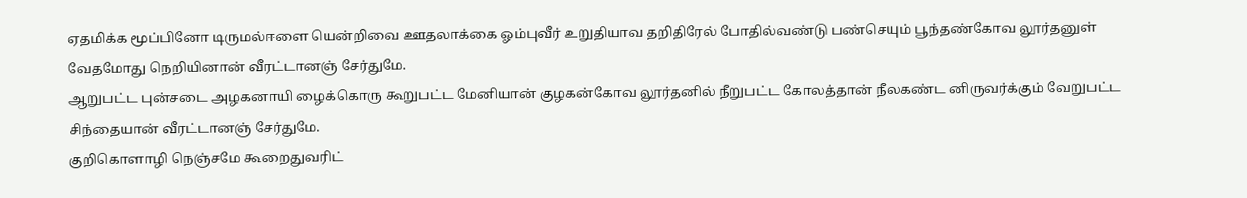ஏதமிக்க மூப்பினோ டிருமல்ஈளை யென்றிவை ஊதலாக்கை ஓம்புவீர் உறுதியாவ தறிதிரேல் போதில்வண்டு பண்செயும் பூந்தண்கோவ லூர்தனுள் வேதமோது நெறியினான் வீரட்டானஞ் சேர்துமே.
ஆறுபட்ட புன்சடை அழகனாயி ழைக்கொரு கூறுபட்ட மேனியான் குழகன்கோவ லூர்தனில் நீறுபட்ட கோலத்தான் நீலகண்ட னிருவர்க்கும் வேறுபட்ட சிந்தையான் வீரட்டானஞ் சேர்துமே.
குறிகொளாழி நெஞ்சமே கூறைதுவரிட்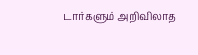டார்களும் அறிவிலாத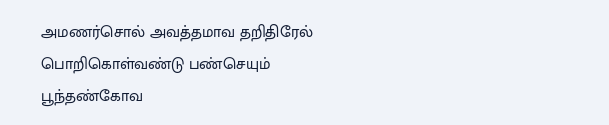அமணர்சொல் அவத்தமாவ தறிதிரேல் பொறிகொள்வண்டு பண்செயும் பூந்தண்கோவ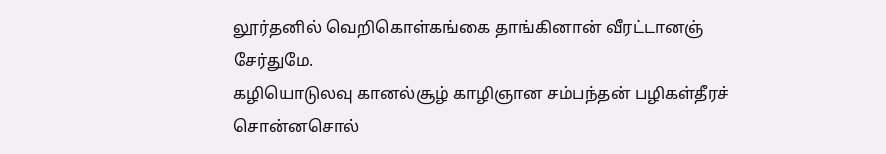லூர்தனில் வெறிகொள்கங்கை தாங்கினான் வீரட்டானஞ் சேர்துமே.
கழியொடுலவு கானல்சூழ் காழிஞான சம்பந்தன் பழிகள்தீரச் சொன்னசொல்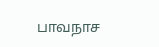பாவநாச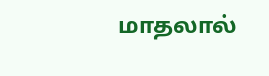மாதலால்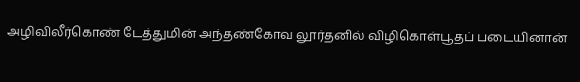அழிவிலீர்கொண் டேத்துமின் அந்தண்கோவ லூர்தனில் விழிகொள்பூதப் படையினான்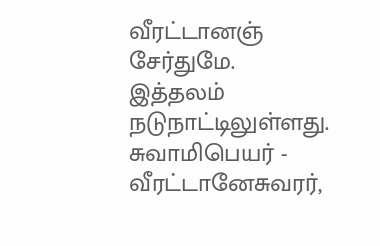வீரட்டானஞ் சேர்துமே.
இத்தலம் நடுநாட்டிலுள்ளது. சுவாமிபெயர் - வீரட்டானேசுவரர்,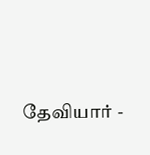தேவியார் -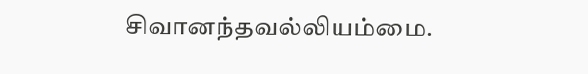சிவானந்தவல்லியம்மை.